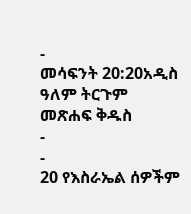-
መሳፍንት 20:20አዲስ ዓለም ትርጉም መጽሐፍ ቅዱስ
-
-
20 የእስራኤል ሰዎችም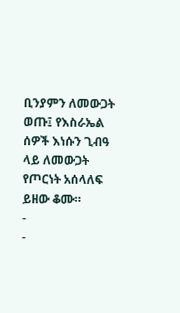ቢንያምን ለመውጋት ወጡ፤ የእስራኤል ሰዎች እነሱን ጊብዓ ላይ ለመውጋት የጦርነት አሰላለፍ ይዘው ቆሙ።
-
-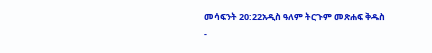መሳፍንት 20:22አዲስ ዓለም ትርጉም መጽሐፍ ቅዱስ
-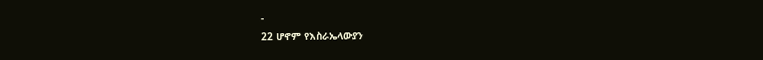-
22 ሆኖም የእስራኤላውያን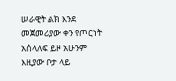ሠራዊት ልክ እንደ መጀመሪያው ቀን የጦርነት አሰላለፍ ይዞ አሁንም እዚያው ቦታ ላይ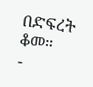በድፍረት ቆመ።
-